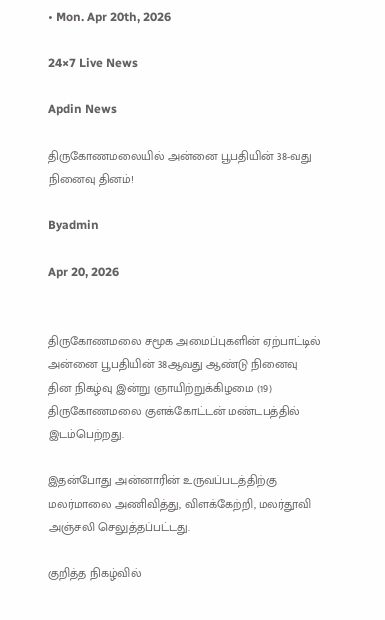• Mon. Apr 20th, 2026

24×7 Live News

Apdin News

திருகோணமலையில் அன்னை பூபதியின் 38-வது நினைவு தினம்!

Byadmin

Apr 20, 2026


திருகோணமலை சமூக அமைப்புகளின் ஏற்பாட்டில் அன்னை பூபதியின் 38ஆவது ஆண்டு நினைவு தின நிகழ்வு இன்று ஞாயிற்றுக்கிழமை (19) திருகோணமலை குளக்கோட்டன் மண்டபத்தில் இடம்பெற்றது.

இதன்போது அன்னாரின் உருவப்படத்திற்கு மலர்மாலை அணிவித்து, விளக்கேற்றி, மலர்தூவி அஞ்சலி செலுத்தப்பட்டது.

குறித்த நிகழ்வில்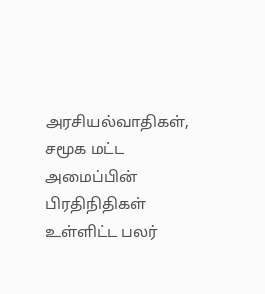அரசியல்வாதிகள், சமூக மட்ட அமைப்பின் பிரதிநிதிகள் உள்ளிட்ட பலர்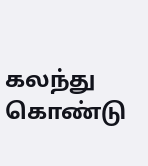கலந்து கொண்டு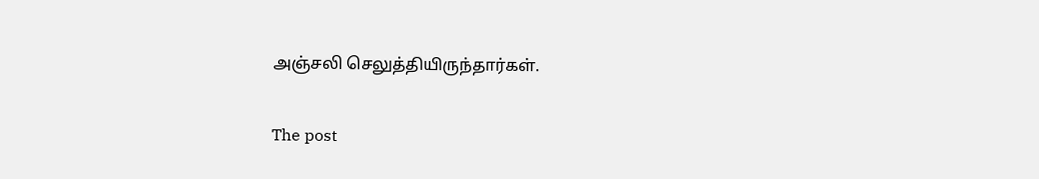அஞ்சலி செலுத்தியிருந்தார்கள்.

The post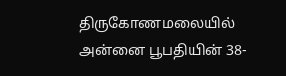திருகோணமலையில் அன்னை பூபதியின் 38-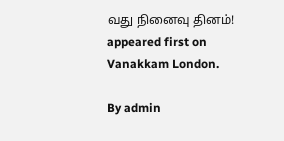வது நினைவு தினம்! appeared first on Vanakkam London.

By admin